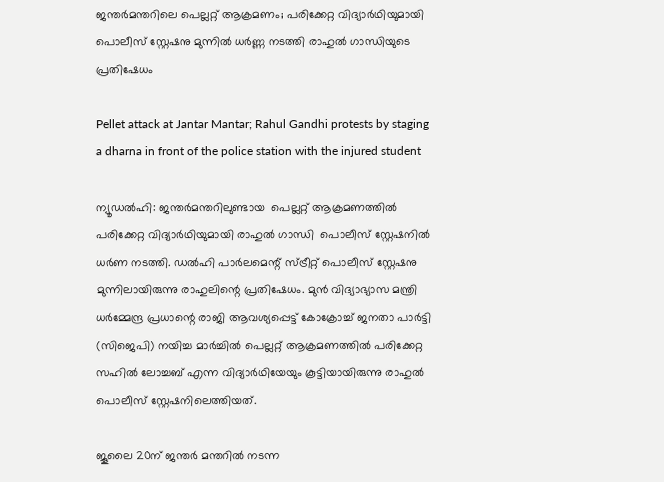ജന്തര്‍മന്തറിലെ പെല്ലറ്റ് ആക്രമണം; പരിക്കേറ്റ വിദ്യാര്‍ഥിയുമായി പൊലീസ് സ്റ്റേഷനു മുന്നില്‍ ധർണ്ണ നടത്തി രാഹുല്‍ ഗാന്ധിയുടെ പ്രതിഷേധം

Pellet attack at Jantar Mantar; Rahul Gandhi protests by staging a dharna in front of the police station with the injured student

ന്യൂഡല്‍ഹി: ജന്തര്‍മന്തറിലുണ്ടായ  പെല്ലറ്റ് ആക്രമണത്തില്‍ പരിക്കേറ്റ വിദ്യാര്‍ഥിയുമായി രാഹുല്‍ ഗാന്ധി  പൊലീസ് സ്റ്റേഷനിൽ  ധര്‍ണ നടത്തി. ഡല്‍ഹി പാര്‍ലമെന്റ് സ്ട്രീറ്റ് പൊലീസ് സ്റ്റേഷനു മുന്നിലായിരുന്നു രാഹുലിന്റെ പ്രതിഷേധം. മുന്‍ വിദ്യാഭ്യാസ മന്ത്രി ധര്‍മ്മേന്ദ്ര പ്രധാന്റെ രാജി ആവശ്യപ്പെട്ട് കോക്രോച്ച് ജനതാ പാര്‍ട്ടി (സിജെപി) നയിച്ച മാര്‍ച്ചില്‍ പെല്ലറ്റ് ആക്രമണത്തില്‍ പരിക്കേറ്റ സഹില്‍ ലോച്ചബ് എന്ന വിദ്യാര്‍ഥിയേയും കൂട്ടിയായിരുന്നു രാഹുല്‍ പൊലീസ് സ്റ്റേഷനിലെത്തിയത്.

ജൂലൈ 20ന് ജന്തര്‍ മന്തറില്‍ നടന്ന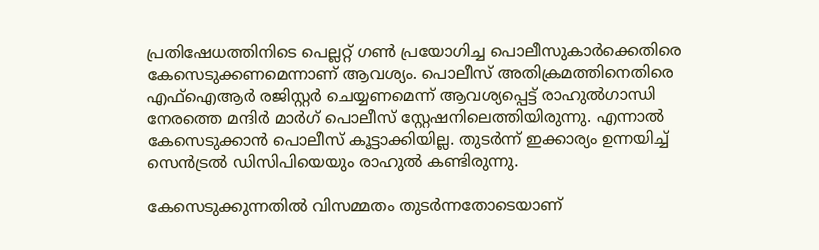പ്രതിഷേധത്തിനിടെ പെല്ലറ്റ് ഗണ്‍ പ്രയോഗിച്ച പൊലീസുകാര്‍ക്കെതിരെ കേസെടുക്കണമെന്നാണ് ആവശ്യം. പൊലീസ് അതിക്രമത്തിനെതിരെ എഫ്‌ഐആര്‍ രജിസ്റ്റര്‍ ചെയ്യണമെന്ന് ആവശ്യപ്പെട്ട് രാഹുല്‍ഗാന്ധി നേരത്തെ മന്ദിര്‍ മാര്‍ഗ് പൊലീസ് സ്റ്റേഷനിലെത്തിയിരുന്നു. എന്നാല്‍ കേസെടുക്കാന്‍ പൊലീസ് കൂട്ടാക്കിയില്ല. തുടര്‍ന്ന് ഇക്കാര്യം ഉന്നയിച്ച് സെന്‍ട്രല്‍ ഡിസിപിയെയും രാഹുല്‍ കണ്ടിരുന്നു.

കേസെടുക്കുന്നതില്‍ വിസമ്മതം തുടര്‍ന്നതോടെയാണ്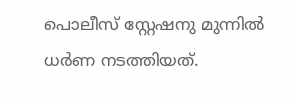പൊലീസ് സ്റ്റേഷനു മുന്നില്‍ ധര്‍ണ നടത്തിയത്.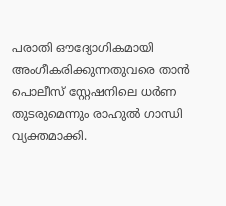പരാതി ഔദ്യോഗികമായി അംഗീകരിക്കുന്നതുവരെ താന്‍ പൊലീസ് സ്റ്റേഷനിലെ ധര്‍ണ തുടരുമെന്നും രാഹുല്‍ ഗാന്ധി വ്യക്തമാക്കി.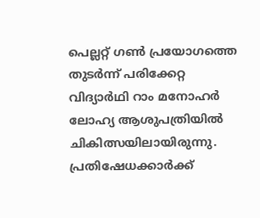പെല്ലറ്റ് ഗണ്‍ പ്രയോഗത്തെ തുടര്‍ന്ന് പരിക്കേറ്റ വിദ്യാര്‍ഥി റാം മനോഹര്‍ ലോഹ്യ ആശുപത്രിയില്‍ ചികിത്സയിലായിരുന്നു. പ്രതിഷേധക്കാര്‍ക്ക്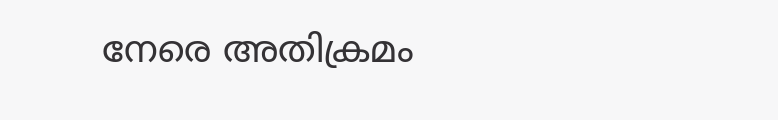നേരെ അതിക്രമം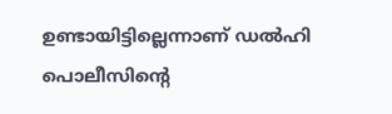ഉണ്ടായിട്ടില്ലെന്നാണ് ഡല്‍ഹി പൊലീസിന്റെ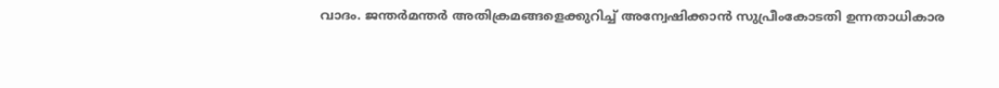വാദം. ജന്തര്‍മന്തര്‍ അതിക്രമങ്ങളെക്കുറിച്ച് അന്വേഷിക്കാന്‍ സുപ്രീംകോടതി ഉന്നതാധികാര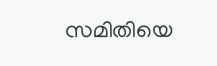സമിതിയെ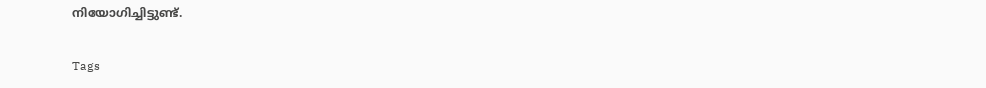നിയോഗിച്ചിട്ടുണ്ട്.

Tags